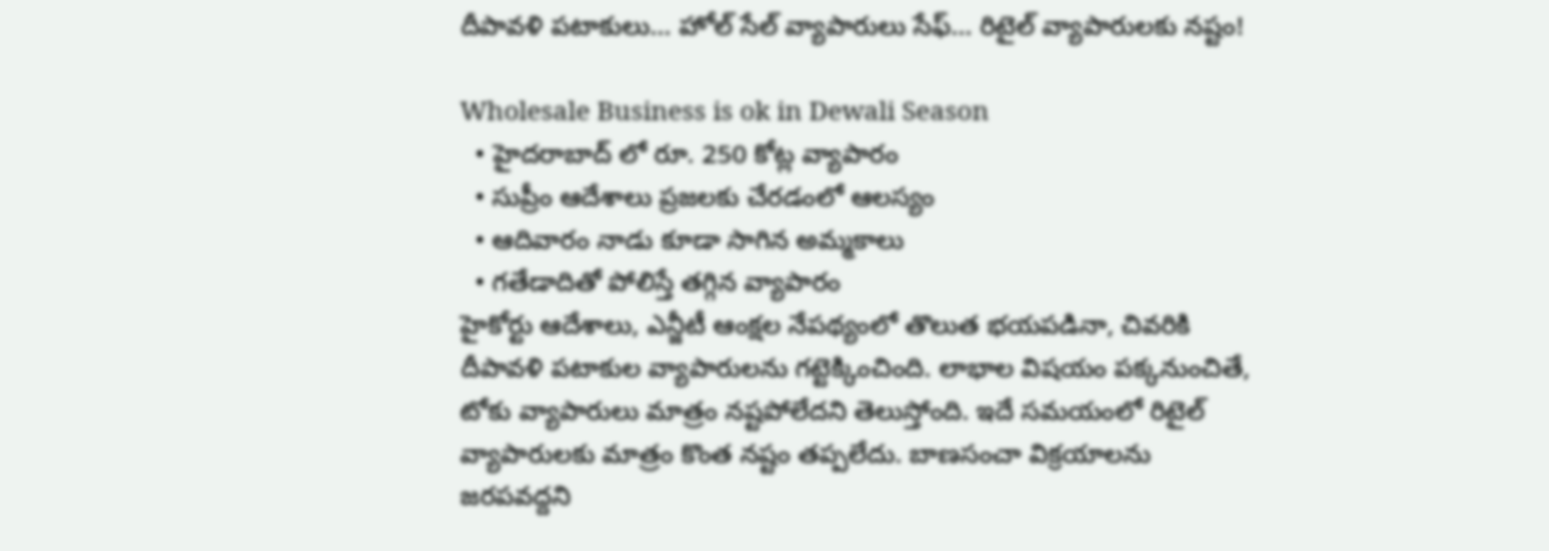దీపావళి పటాకులు... హోల్ సేల్ వ్యాపారులు సేఫ్... రిటైల్ వ్యాపారులకు నష్టం!

Wholesale Business is ok in Dewali Season
  • హైదరాబాద్ లో రూ. 250 కోట్ల వ్యాపారం
  • సుప్రీం ఆదేశాలు ప్రజలకు చేరడంలో ఆలస్యం
  • ఆదివారం నాడు కూడా సాగిన అమ్మకాలు
  • గతేడాదితో పోలిస్తే తగ్గిన వ్యాపారం
హైకోర్టు ఆదేశాలు, ఎన్జీటీ ఆంక్షల నేపథ్యంలో తొలుత భయపడినా, చివరికి దీపావళి పటాకుల వ్యాపారులను గట్టెక్కించింది. లాభాల విషయం పక్కనుంచితే, టోకు వ్యాపారులు మాత్రం నష్టపోలేదని తెలుస్తోంది. ఇదే సమయంలో రిటైల్ వ్యాపారులకు మాత్రం కొంత నష్టం తప్పలేదు. బాణసంచా విక్రయాలను జరపవద్దని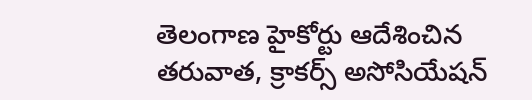తెలంగాణ హైకోర్టు ఆదేశించిన తరువాత, క్రాకర్స్ అసోసియేషన్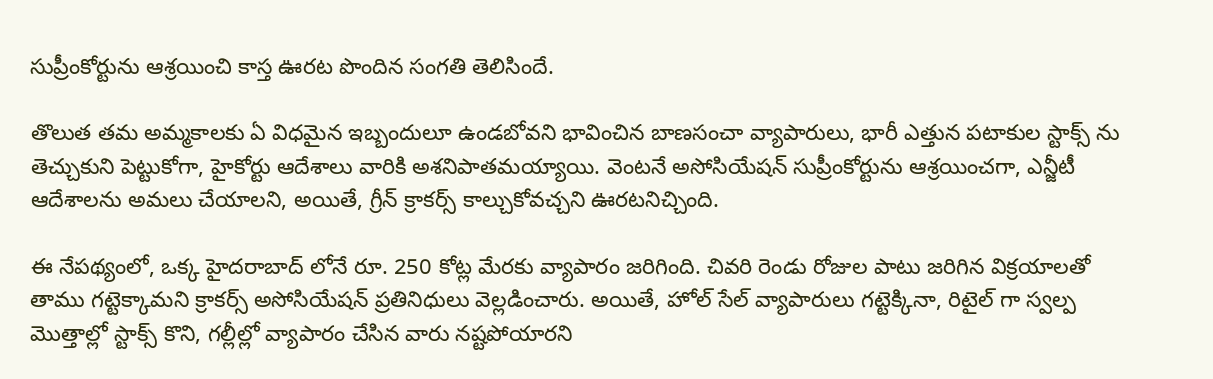సుప్రీంకోర్టును ఆశ్రయించి కాస్త ఊరట పొందిన సంగతి తెలిసిందే.

తొలుత తమ అమ్మకాలకు ఏ విధమైన ఇబ్బందులూ ఉండబోవని భావించిన బాణసంచా వ్యాపారులు, భారీ ఎత్తున పటాకుల స్టాక్స్ ను తెచ్చుకుని పెట్టుకోగా, హైకోర్టు ఆదేశాలు వారికి అశనిపాతమయ్యాయి. వెంటనే అసోసియేషన్ సుప్రీంకోర్టును ఆశ్రయించగా, ఎన్జీటీ ఆదేశాలను అమలు చేయాలని, అయితే, గ్రీన్ క్రాకర్స్ కాల్చుకోవచ్చని ఊరటనిచ్చింది.

ఈ నేపథ్యంలో, ఒక్క హైదరాబాద్ లోనే రూ. 250 కోట్ల మేరకు వ్యాపారం జరిగింది. చివరి రెండు రోజుల పాటు జరిగిన విక్రయాలతో తాము గట్టెక్కామని క్రాకర్స్ అసోసియేషన్ ప్రతినిధులు వెల్లడించారు. అయితే, హోల్ సేల్ వ్యాపారులు గట్టెక్కినా, రిటైల్ గా స్వల్ప మొత్తాల్లో స్టాక్స్ కొని, గల్లీల్లో వ్యాపారం చేసిన వారు నష్టపోయారని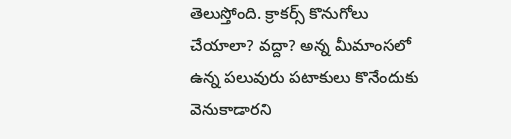తెలుస్తోంది. క్రాకర్స్ కొనుగోలు చేయాలా? వద్దా? అన్న మీమాంసలో ఉన్న పలువురు పటాకులు కొనేందుకు వెనుకాడారని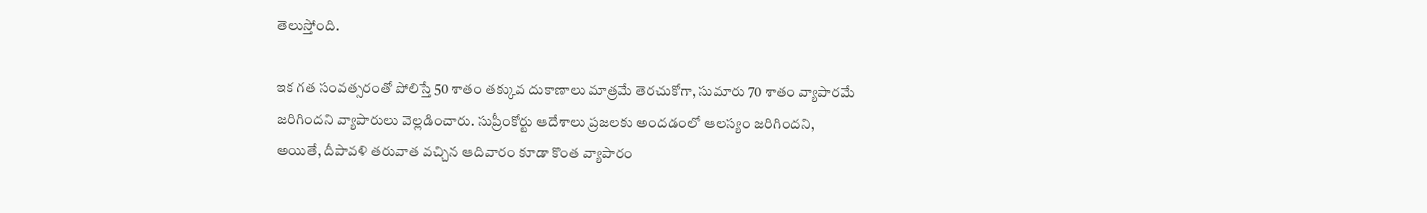తెలుస్తోంది.

ఇక గత సంవత్సరంతో పోలిస్తే 50 శాతం తక్కువ దుకాణాలు మాత్రమే తెరచుకోగా, సుమారు 70 శాతం వ్యాపారమే జరిగిందని వ్యాపారులు వెల్లడించారు. సుప్రీంకోర్టు ఆదేశాలు ప్రజలకు అందడంలో ఆలస్యం జరిగిందని, అయితే, దీపావళి తరువాత వచ్చిన ఆదివారం కూడా కొంత వ్యాపారం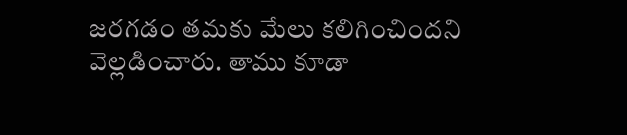జరగడం తమకు మేలు కలిగించిందని వెల్లడించారు. తాము కూడా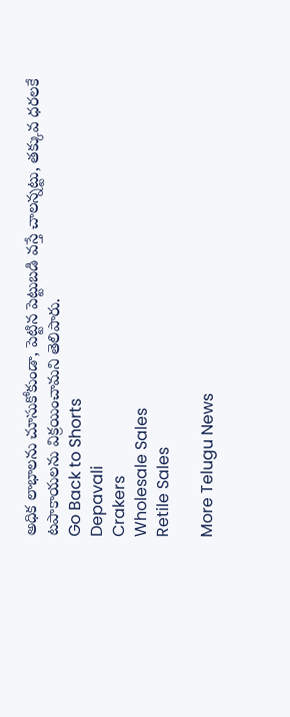అధిక లాభాలను చూసుకోకుండా, పెట్టిన పెట్టుబడి వస్తే చాలన్నట్టు, తక్కువ ధరలకే టపాకాయలను విక్రయించామని తెలిపారు.
Go Back to Shorts
Depavali
Crakers
Wholesale Sales
Retile Sales

More Telugu News